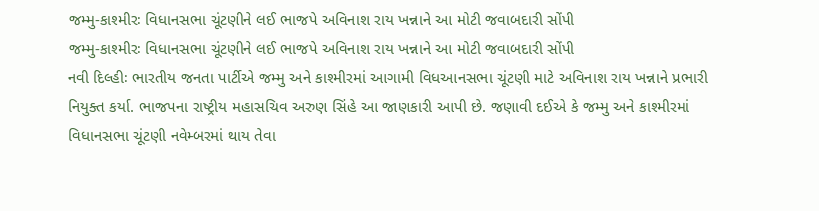જમ્મુ-કાશ્મીરઃ વિધાનસભા ચૂંટણીને લઈ ભાજપે અવિનાશ રાય ખન્નાને આ મોટી જવાબદારી સોંપી
જમ્મુ-કાશ્મીરઃ વિધાનસભા ચૂંટણીને લઈ ભાજપે અવિનાશ રાય ખન્નાને આ મોટી જવાબદારી સોંપી
નવી દિલ્હીઃ ભારતીય જનતા પાર્ટીએ જમ્મુ અને કાશ્મીરમાં આગામી વિધઆનસભા ચૂંટણી માટે અવિનાશ રાય ખન્નાને પ્રભારી નિયુક્ત કર્યા. ભાજપના રાષ્ટ્રીય મહાસચિવ અરુણ સિંહે આ જાણકારી આપી છે. જણાવી દઈએ કે જમ્મુ અને કાશ્મીરમાં વિધાનસભા ચૂંટણી નવેમ્બરમાં થાય તેવા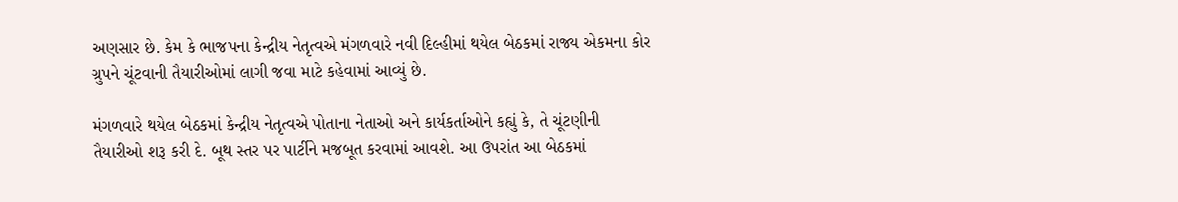અણસાર છે. કેમ કે ભાજપના કેન્દ્રીય નેતૃત્વએ મંગળવારે નવી દિલ્હીમાં થયેલ બેઠકમાં રાજ્ય એકમના કોર ગ્રુપને ચૂંટવાની તૈયારીઓમાં લાગી જવા માટે કહેવામાં આવ્યું છે.

મંગળવારે થયેલ બેઠકમાં કેન્દ્રીય નેતૃત્વએ પોતાના નેતાઓ અને કાર્યકર્તાઓને કહ્યું કે, તે ચૂંટણીની તૈયારીઓ શરૂ કરી દે. બૂથ સ્તર પર પાર્ટીને મજબૂત કરવામાં આવશે. આ ઉપરાંત આ બેઠકમાં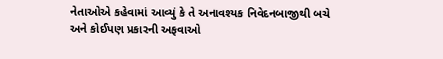નેતાઓએ કહેવામાં આવ્યું કે તે અનાવશ્યક નિવેદનબાજીથી બચે અને કોઈપણ પ્રકારની અફવાઓ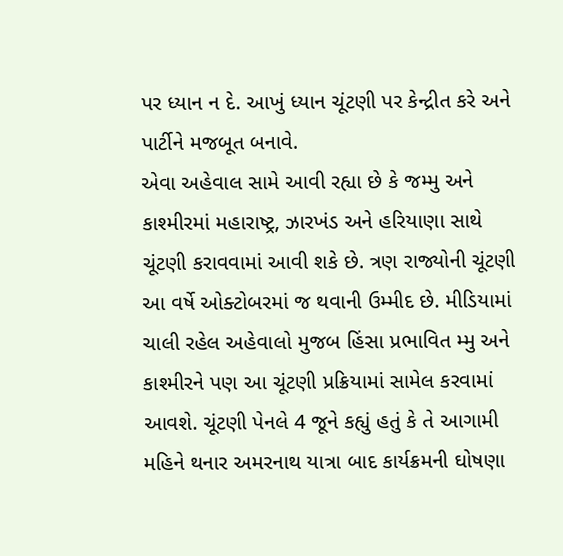પર ધ્યાન ન દે. આખું ધ્યાન ચૂંટણી પર કેન્દ્રીત કરે અને પાર્ટીને મજબૂત બનાવે.
એવા અહેવાલ સામે આવી રહ્યા છે કે જમ્મુ અને કાશ્મીરમાં મહારાષ્ટ્ર, ઝારખંડ અને હરિયાણા સાથે ચૂંટણી કરાવવામાં આવી શકે છે. ત્રણ રાજ્યોની ચૂંટણી આ વર્ષે ઓક્ટોબરમાં જ થવાની ઉમ્મીદ છે. મીડિયામાં ચાલી રહેલ અહેવાલો મુજબ હિંસા પ્રભાવિત મ્મુ અને કાશ્મીરને પણ આ ચૂંટણી પ્રક્રિયામાં સામેલ કરવામાં આવશે. ચૂંટણી પેનલે 4 જૂને કહ્યું હતું કે તે આગામી મહિને થનાર અમરનાથ યાત્રા બાદ કાર્યક્રમની ઘોષણા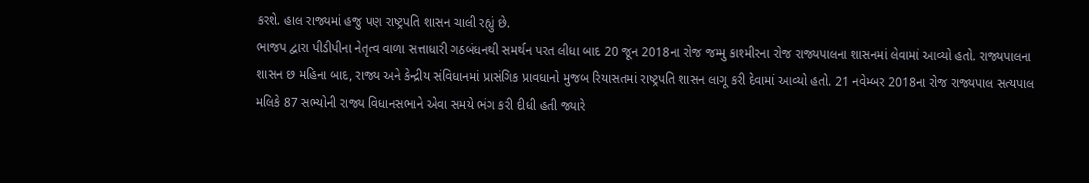કરશે. હાલ રાજ્યમાં હજુ પણ રાષ્ટ્રપતિ શાસન ચાલી રહ્યું છે.
ભાજપ દ્વારા પીડીપીના નેતૃત્વ વાળા સત્તાધારી ગઠબંધનથી સમર્થન પરત લીધા બાદ 20 જૂન 2018ના રોજ જમ્મુ કાશ્મીરના રોજ રાજ્યપાલના શાસનમાં લેવામાં આવ્યો હતો. રાજ્યપાલના શાસન છ મહિના બાદ, રાજ્ય અને કેન્દ્રીય સંવિધાનમાં પ્રાસંગિક પ્રાવધાનો મુજબ રિયાસતમાં રાષ્ટ્રપતિ શાસન લાગૂ કરી દેવામાં આવ્યો હતો. 21 નવેમ્બર 2018ના રોજ રાજ્યપાલ સત્યપાલ મલિકે 87 સભ્યોની રાજ્ય વિધાનસભાને એવા સમયે ભંગ કરી દીધી હતી જ્યારે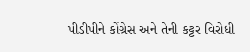પીડીપીને કોંગ્રેસ અને તેની કટ્ટર વિરોધી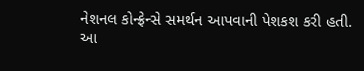નેશનલ કોન્ફ્રેન્સે સમર્થન આપવાની પેશકશ કરી હતી.
આ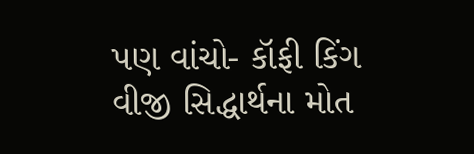પણ વાંચો- કૉફી કિંગ વીજી સિદ્ધાર્થના મોત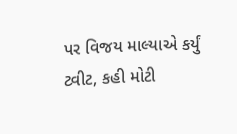પર વિજય માલ્યાએ કર્યું ટ્વીટ, કહી મોટી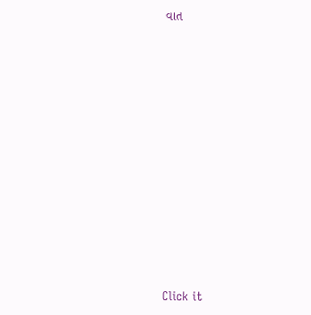વાત












Click it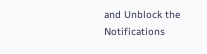and Unblock the Notifications